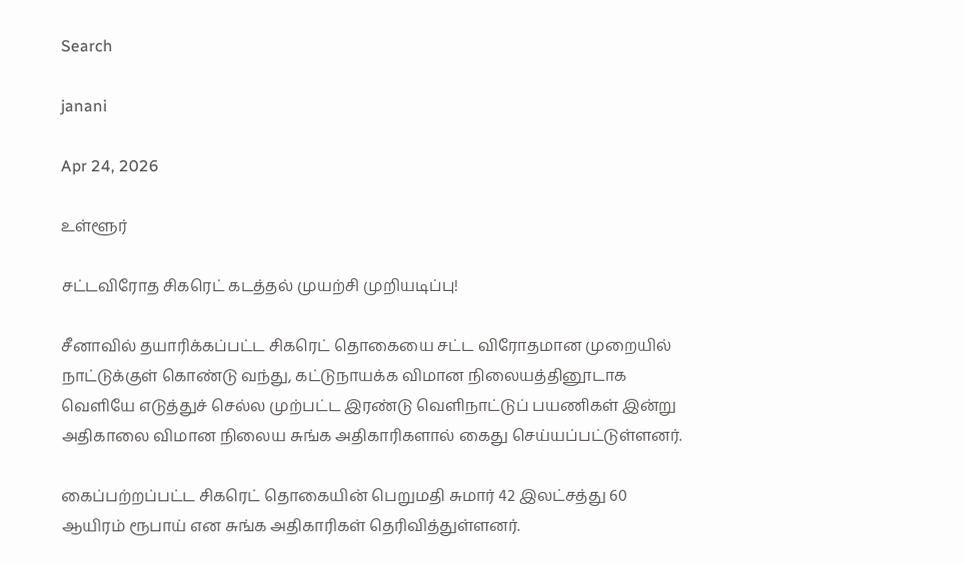Search

janani

Apr 24, 2026

உள்ளூர்

சட்டவிரோத சிகரெட் கடத்தல் முயற்சி முறியடிப்பு!

சீனாவில் தயாரிக்கப்பட்ட சிகரெட் தொகையை சட்ட விரோதமான முறையில் நாட்டுக்குள் கொண்டு வந்து, கட்டுநாயக்க விமான நிலையத்தினூடாக வெளியே எடுத்துச் செல்ல முற்பட்ட இரண்டு வெளிநாட்டுப் பயணிகள் இன்று அதிகாலை விமான நிலைய சுங்க அதிகாரிகளால் கைது செய்யப்பட்டுள்ளனர்.

கைப்பற்றப்பட்ட சிகரெட் தொகையின் பெறுமதி சுமார் 42 இலட்சத்து 60 ஆயிரம் ரூபாய் என சுங்க அதிகாரிகள் தெரிவித்துள்ளனர்.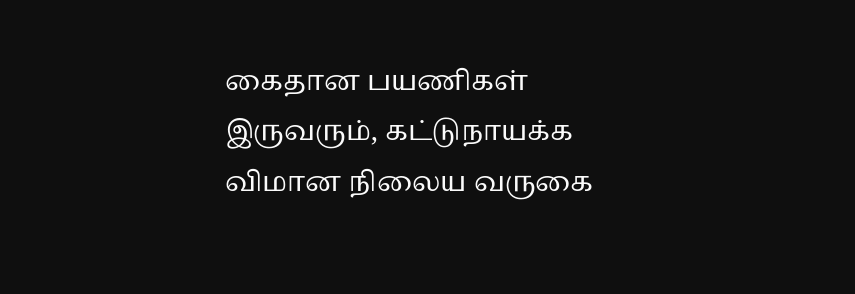கைதான பயணிகள் இருவரும், கட்டுநாயக்க விமான நிலைய வருகை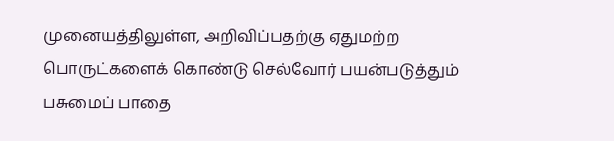முனையத்திலுள்ள, அறிவிப்பதற்கு ஏதுமற்ற பொருட்களைக் கொண்டு செல்வோர் பயன்படுத்தும் பசுமைப் பாதை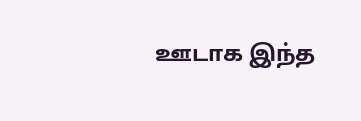ஊடாக இந்த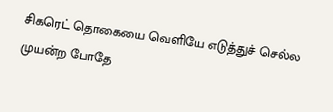சிகரெட் தொகையை வெளியே எடுத்துச் செல்ல முயன்ற போதே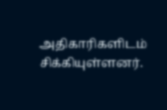அதிகாரிகளிடம் சிக்கியுள்ளனர்.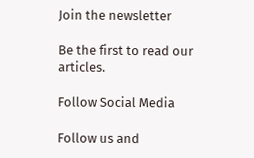Join the newsletter

Be the first to read our articles.

Follow Social Media

Follow us and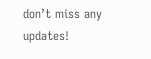don’t miss any updates!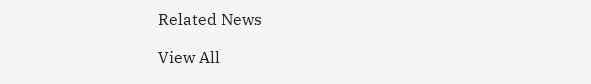Related News

View All